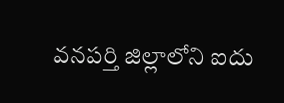వనపర్తి జిల్లాలోని ఐదు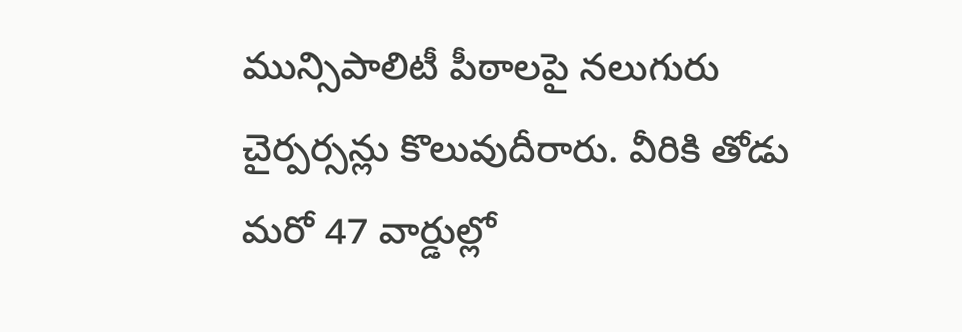మున్సిపాలిటీ పీఠాలపై నలుగురు చైర్పర్సన్లు కొలువుదీరారు. వీరికి తోడు మరో 47 వార్డుల్లో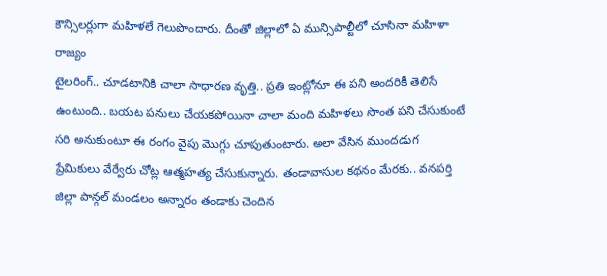కౌన్సిలర్లుగా మహిళలే గెలుపొందారు. దీంతో జిల్లాలో ఏ మున్సిపాల్టీలో చూసినా మహిళా రాజ్యం
టైలరింగ్.. చూడటానికి చాలా సాధారణ వృత్తి.. ప్రతి ఇంట్లోనూ ఈ పని అందరికీ తెలిసే ఉంటుంది.. బయట పనులు చేయకపోయినా చాలా మంది మహిళలు సొంత పని చేసుకుంటే సరి అనుకుంటూ ఈ రంగం వైపు మొగ్గు చూపుతుంటారు. అలా వేసిన ముందడుగ
ప్రేమికులు వేర్వేరు చోట్ల ఆత్మహత్య చేసుకున్నారు. తండావాసుల కథనం మేరకు.. వనపర్తి జిల్లా పాన్గల్ మండలం అన్నారం తండాకు చెందిన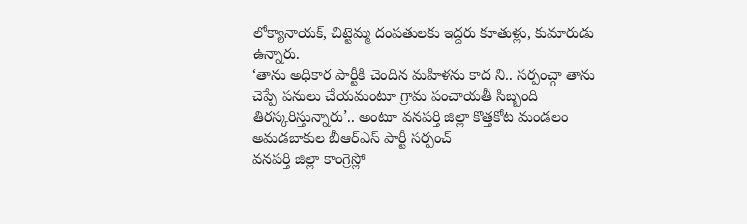లోక్యానాయక్, చిట్టెమ్మ దంపతులకు ఇద్దరు కూతుళ్లు, కుమారుడు ఉన్నారు.
‘తాను అధికార పార్టీకి చెందిన మహిళను కాద ని.. సర్పంచ్గా తాను చెప్పే పనులు చేయమంటూ గ్రామ పంచాయతీ సిబ్బంది తిరస్కరిస్తున్నారు’.. అంటూ వనపర్తి జిల్లా కొత్తకోట మండలం అమడబాకుల బీఆర్ఎస్ పార్టీ సర్పంచ్
వనపర్తి జిల్లా కాంగ్రెస్లో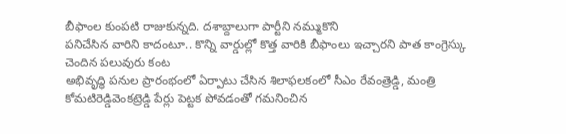బీఫాంల కుంపటి రాజుకున్నది. దశాబ్దాలుగా పార్టీని నమ్ముకొని
పనిచేసిన వారిని కాదంటూ.. కొన్ని వార్డుల్లో కొత్త వారికి బీఫాంలు ఇచ్చారని పాత కాంగ్రెస్కు చెందిన పలువురు కంట
అభివృద్ధి పనుల ప్రారంభంలో ఏర్పాటు చేసిన శిలాఫలకంలో సీఎం రేవంత్రెడ్డి, మంత్రి కోమటిరెడ్డివెంకట్రెడ్డి పేర్లు పెట్టక పోవడంతో గమనించిన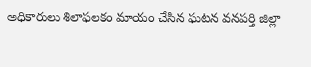అధికారులు శిలాఫలకం మాయం చేసిన ఘటన వనపర్తి జిల్లా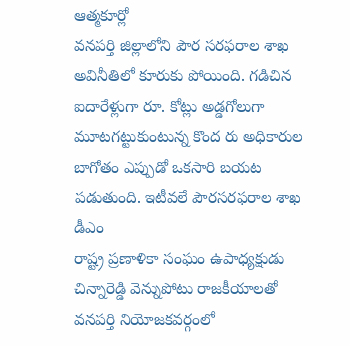ఆత్మకూర్లో
వనపర్తి జిల్లాలోని పౌర సరఫరాల శాఖ అవినీతిలో కూరుకు పోయింది. గడిచిన ఐదారేళ్లుగా రూ. కోట్లు అడ్డగోలుగా మూటగట్టుకుంటున్న కొంద రు అధికారుల బాగోతం ఎప్పుడో ఒకసారి బయట పడుతుంది. ఇటీవలే పౌరసరఫరాల శాఖ డీఎం
రాష్ట్ర ప్రణాళికా సంఘం ఉపాధ్యక్షుడు చిన్నారెడ్డి వెన్నుపోటు రాజకీయాలతో వనపర్తి నియోజకవర్గంలో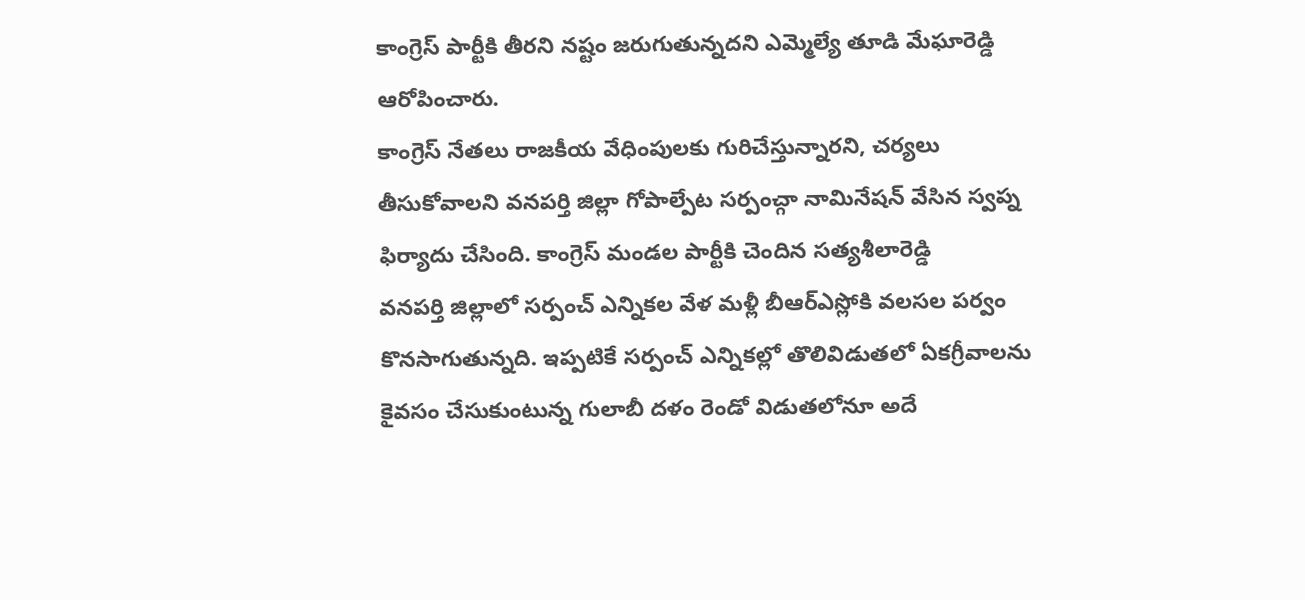కాంగ్రెస్ పార్టీకి తీరని నష్టం జరుగుతున్నదని ఎమ్మెల్యే తూడి మేఘారెడ్డి ఆరోపించారు.
కాంగ్రెస్ నేతలు రాజకీయ వేధింపులకు గురిచేస్తున్నారని, చర్యలు తీసుకోవాలని వనపర్తి జిల్లా గోపాల్పేట సర్పంచ్గా నామినేషన్ వేసిన స్వప్న ఫిర్యాదు చేసింది. కాంగ్రెస్ మండల పార్టీకి చెందిన సత్యశీలారెడ్డి
వనపర్తి జిల్లాలో సర్పంచ్ ఎన్నికల వేళ మళ్లీ బీఆర్ఎస్లోకి వలసల పర్వం కొనసాగుతున్నది. ఇప్పటికే సర్పంచ్ ఎన్నికల్లో తొలివిడుతలో ఏకగ్రీవాలను కైవసం చేసుకుంటున్న గులాబీ దళం రెండో విడుతలోనూ అదే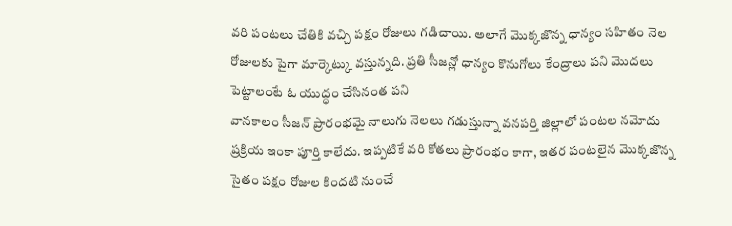వరి పంటలు చేతికి వచ్చి పక్షం రోజులు గడిచాయి. అలాగే మొక్కజొన్న ధాన్యం సహితం నెల రోజులకు పైగా మార్కెట్కు వస్తున్నది. ప్రతి సీజన్లో ధాన్యం కొనుగోలు కేంద్రాలు పని మొదలు పెట్టాలంటే ఓ యుద్ధం చేసినంత పని
వానకాలం సీజన్ ప్రారంభమై నాలుగు నెలలు గడుస్తున్నా వనపర్తి జిల్లాలో పంటల నమోదు ప్రక్రియ ఇంకా పూర్తి కాలేదు. ఇప్పటికే వరి కోతలు ప్రారంభం కాగా, ఇతర పంటలైన మొక్కజొన్న సైతం పక్షం రోజుల కిందటి నుంచే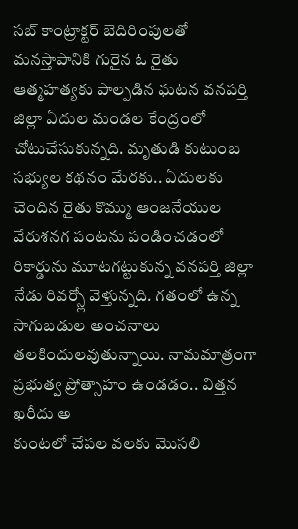సబ్ కాంట్రాక్టర్ బెదిరింపులతో మనస్తాపానికి గురైన ఓ రైతు ఆత్మహత్యకు పాల్పడిన ఘటన వనపర్తి జిల్లా ఏదుల మండల కేంద్రంలో చోటుచేసుకున్నది. మృతుడి కుటుంబ సభ్యుల కథనం మేరకు.. ఏదులకు చెందిన రైతు కొమ్ము ఆంజనేయుల
వేరుశనగ పంటను పండించడంలో రికార్డును మూటగట్టుకున్న వనపర్తి జిల్లా నేడు రివర్స్లో వెళ్తున్నది. గతంలో ఉన్న సాగుబడుల అంచనాలు తలకిందులవుతున్నాయి. నామమాత్రంగా ప్రభుత్వ ప్రోత్సాహం ఉండడం.. విత్తన ఖరీదు అ
కుంటలో చేపల వలకు మొసలి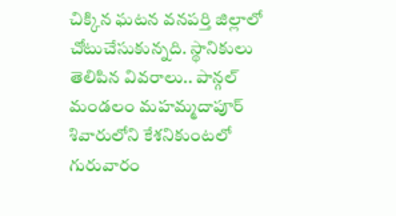చిక్కిన ఘటన వనపర్తి జిల్లాలో చోటుచేసుకున్నది. స్థానికులు తెలిపిన వివరాలు.. పాన్గల్ మండలం మహమ్మదాపూర్ శివారులోని కేశనికుంటలో గురువారం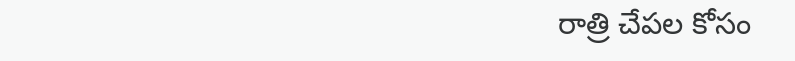రాత్రి చేపల కోసం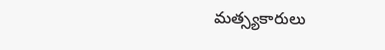మత్స్యకారులు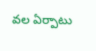వల ఏర్పాటు